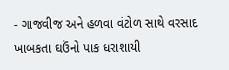- ગાજવીજ અને હળવા વંટોળ સાથે વરસાદ ખાબકતા ઘઉંનો પાક ધરાશાયી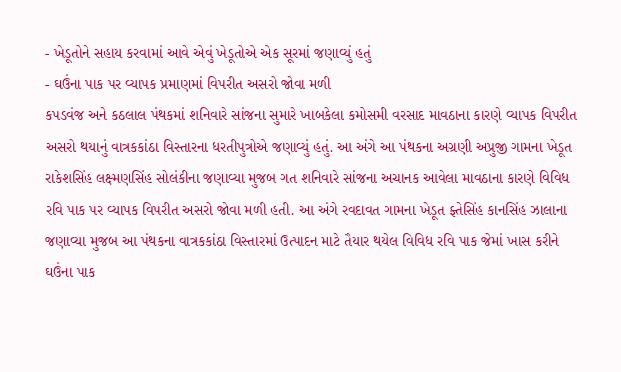- ખેડૂતોને સહાય કરવામાં આવે એવું ખેડૂતોએ એક સૂરમાં જણાવ્યું હતું
- ઘઉંના પાક પર વ્યાપક પ્રમાણમાં વિપરીત અસરો જોવા મળી
કપડવંજ અને કઠલાલ પંથકમાં શનિવારે સાંજના સુમારે ખાબકેલા કમોસમી વરસાદ માવઠાના કારણે વ્યાપક વિપરીત અસરો થયાનું વાત્રકકાંઠા વિસ્તારના ધરતીપુત્રોએ જણાવ્યું હતું. આ અંગે આ પંથકના અગ્રણી અપ્રુજી ગામના ખેડૂત રાકેશસિંહ લક્ષ્મણસિંહ સોલંકીના જણાવ્યા મુજબ ગત શનિવારે સાંજના અચાનક આવેલા માવઠાના કારણે વિવિધ રવિ પાક પર વ્યાપક વિપરીત અસરો જોવા મળી હતી. આ અંગે રવદાવત ગામના ખેડૂત ફ્તેસિંહ કાનસિંહ ઝાલાના જણાવ્યા મુજબ આ પંથકના વાત્રકકાંઠા વિસ્તારમાં ઉત્પાદન માટે તૈયાર થયેલ વિવિધ રવિ પાક જેમાં ખાસ કરીને ઘઉંના પાક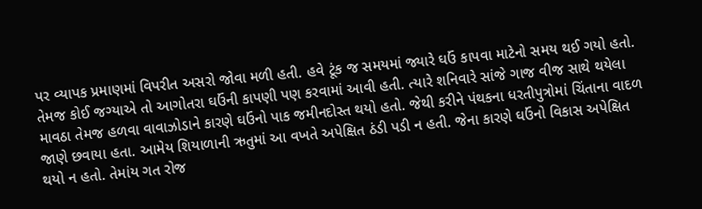પર વ્યાપક પ્રમાણમાં વિપરીત અસરો જોવા મળી હતી. હવે ટૂંક જ સમયમાં જ્યારે ઘઉં કાપવા માટેનો સમય થઈ ગયો હતો. તેમજ કોઈ જગ્યાએ તો આગોતરા ઘઉંની કાપણી પણ કરવામાં આવી હતી. ત્યારે શનિવારે સાંજે ગાજ વીજ સાથે થયેલા માવઠા તેમજ હળવા વાવાઝોડાને કારણે ઘઉંનો પાક જમીનદોસ્ત થયો હતો. જેથી કરીને પંથકના ધરતીપુત્રોમાં ચિંતાના વાદળ જાણે છવાયા હતા. આમેય શિયાળાની ઋતુમાં આ વખતે અપેક્ષિત ઠંડી પડી ન હતી. જેના કારણે ઘઉંનો વિકાસ અપેક્ષિત થયો ન હતો. તેમાંય ગત રોજ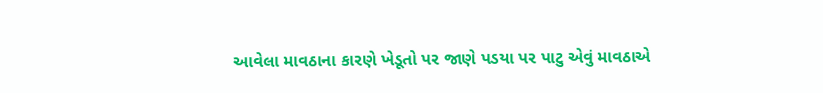આવેલા માવઠાના કારણે ખેડૂતો પર જાણે પડયા પર પાટુ એવું માવઠાએ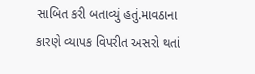સાબિત કરી બતાવ્યું હતું.માવઠાના કારણે વ્યાપક વિપરીત અસરો થતાં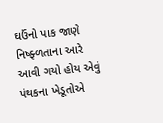ઘઉંનો પાક જાણે નિષ્ફ્ળતાના આરે આવી ગયો હોય એવું પંથકના ખેડૂતોએ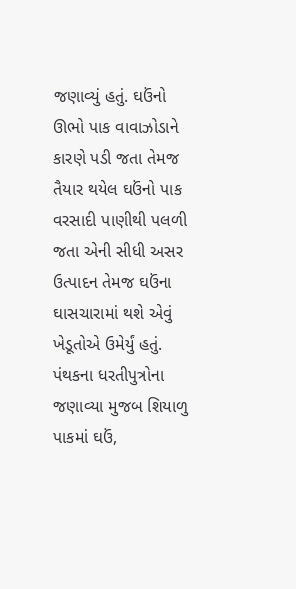જણાવ્યું હતું. ઘઉંનો ઊભો પાક વાવાઝોડાને કારણે પડી જતા તેમજ તૈયાર થયેલ ઘઉંનો પાક વરસાદી પાણીથી પલળી જતા એની સીધી અસર ઉત્પાદન તેમજ ઘઉંના ઘાસચારામાં થશે એવું ખેડૂતોએ ઉમેર્યું હતું. પંથકના ધરતીપુત્રોના જણાવ્યા મુજબ શિયાળુ પાકમાં ઘઉં,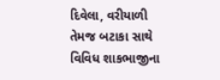દિવેલા, વરીયાળી તેમજ બટાકા સાથે વિવિધ શાકભાજીના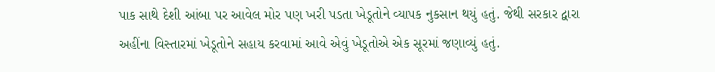પાક સાથે દેશી આંબા પર આવેલ મોર પણ ખરી પડતા ખેડૂતોને વ્યાપક નુકસાન થયું હતું. જેથી સરકાર દ્વારા અહીંના વિસ્તારમાં ખેડૂતોને સહાય કરવામાં આવે એવું ખેડૂતોએ એક સૂરમાં જણાવ્યું હતું.